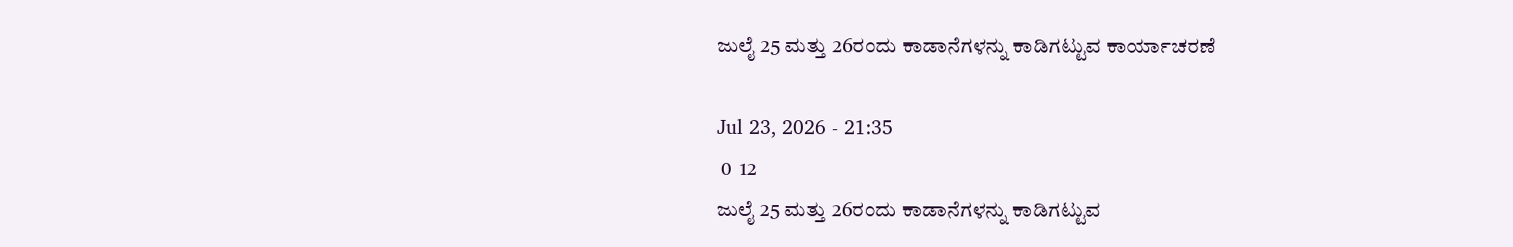ಜುಲೈ 25 ಮತ್ತು 26ರಂದು ಕಾಡಾನೆಗಳನ್ನು ಕಾಡಿಗಟ್ಟುವ ಕಾರ್ಯಾಚರಣೆ

Jul 23, 2026 - 21:35
 0  12
ಜುಲೈ 25 ಮತ್ತು 26ರಂದು ಕಾಡಾನೆಗಳನ್ನು ಕಾಡಿಗಟ್ಟುವ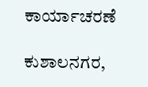ಕಾರ್ಯಾಚರಣೆ

ಕುಶಾಲನಗರ,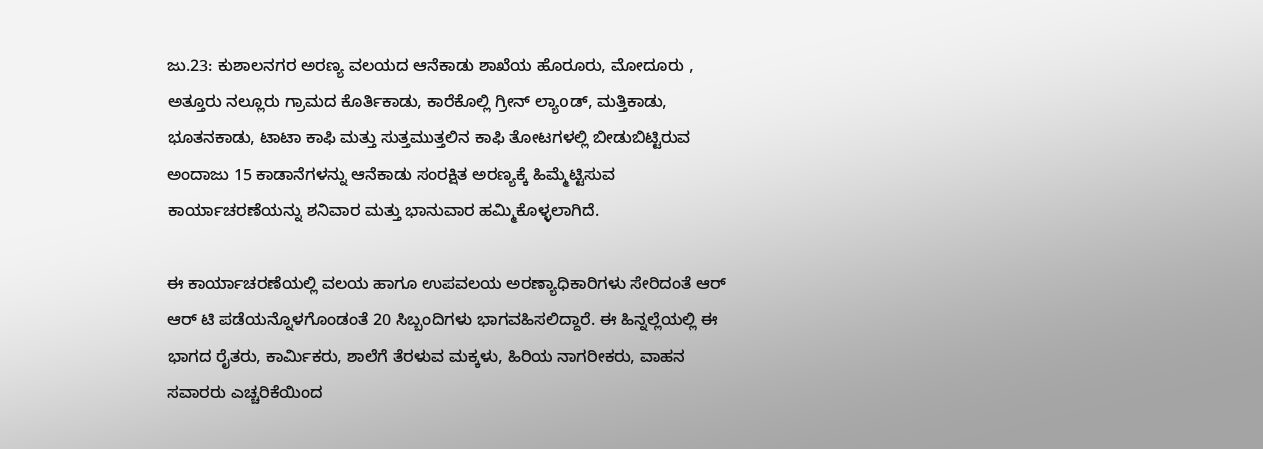ಜು.23: ಕುಶಾಲನಗರ ಅರಣ್ಯ ವಲಯದ ಆನೆಕಾಡು ಶಾಖೆಯ ಹೊರೂರು, ಮೋದೂರು , ಅತ್ತೂರು ನಲ್ಲೂರು ಗ್ರಾಮದ ಕೊರ್ತಿಕಾಡು, ಕಾರೆಕೊಲ್ಲಿ ಗ್ರೀನ್ ಲ್ಯಾoಡ್, ಮತ್ತಿಕಾಡು, ಭೂತನಕಾಡು, ಟಾಟಾ ಕಾಫಿ ಮತ್ತು ಸುತ್ತಮುತ್ತಲಿನ ಕಾಫಿ ತೋಟಗಳಲ್ಲಿ ಬೀಡುಬಿಟ್ಟಿರುವ ಅಂದಾಜು 15 ಕಾಡಾನೆಗಳನ್ನು ಆನೆಕಾಡು ಸಂರಕ್ಷಿತ ಅರಣ್ಯಕ್ಕೆ ಹಿಮ್ಮೆಟ್ಟಿಸುವ ಕಾರ್ಯಾಚರಣೆಯನ್ನು ಶನಿವಾರ ಮತ್ತು ಭಾನುವಾರ ಹಮ್ಮಿಕೊಳ್ಳಲಾಗಿದೆ.

ಈ ಕಾರ್ಯಾಚರಣೆಯಲ್ಲಿ ವಲಯ ಹಾಗೂ ಉಪವಲಯ ಅರಣ್ಯಾಧಿಕಾರಿಗಳು ಸೇರಿದಂತೆ ಆರ್ ಆರ್ ಟಿ ಪಡೆಯನ್ನೊಳಗೊಂಡಂತೆ 20 ಸಿಬ್ಬಂದಿಗಳು ಭಾಗವಹಿಸಲಿದ್ದಾರೆ. ಈ ಹಿನ್ನಲ್ಲೆಯಲ್ಲಿ ಈ ಭಾಗದ ರೈತರು, ಕಾರ್ಮಿಕರು, ಶಾಲೆಗೆ ತೆರಳುವ ಮಕ್ಕಳು, ಹಿರಿಯ ನಾಗರೀಕರು, ವಾಹನ ಸವಾರರು ಎಚ್ಚರಿಕೆಯಿಂದ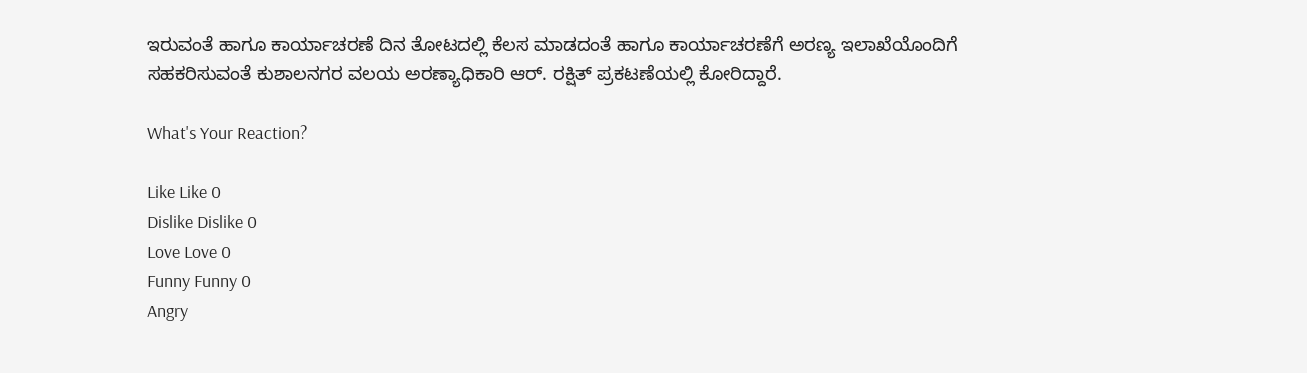ಇರುವಂತೆ ಹಾಗೂ ಕಾರ್ಯಾಚರಣೆ ದಿನ ತೋಟದಲ್ಲಿ ಕೆಲಸ ಮಾಡದಂತೆ ಹಾಗೂ ಕಾರ್ಯಾಚರಣೆಗೆ ಅರಣ್ಯ ಇಲಾಖೆಯೊಂದಿಗೆ ಸಹಕರಿಸುವಂತೆ ಕುಶಾಲನಗರ ವಲಯ ಅರಣ್ಯಾಧಿಕಾರಿ ಆರ್. ರಕ್ಷಿತ್ ಪ್ರಕಟಣೆಯಲ್ಲಿ ಕೋರಿದ್ದಾರೆ.

What's Your Reaction?

Like Like 0
Dislike Dislike 0
Love Love 0
Funny Funny 0
Angry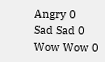Angry 0
Sad Sad 0
Wow Wow 0